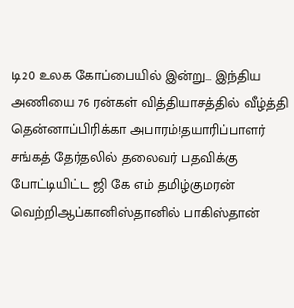டி20 உலக கோப்பையில் இன்று... இந்திய அணியை 76 ரன்கள் வித்தியாசத்தில் வீழ்த்தி தென்னாப்பிரிக்கா அபாரம்!தயாரிப்பாளர் சங்கத் தேர்தலில் தலைவர் பதவிக்கு போட்டியிட்ட ஜி கே எம் தமிழ்குமரன் வெற்றிஆப்கானிஸ்தானில் பாகிஸ்தான்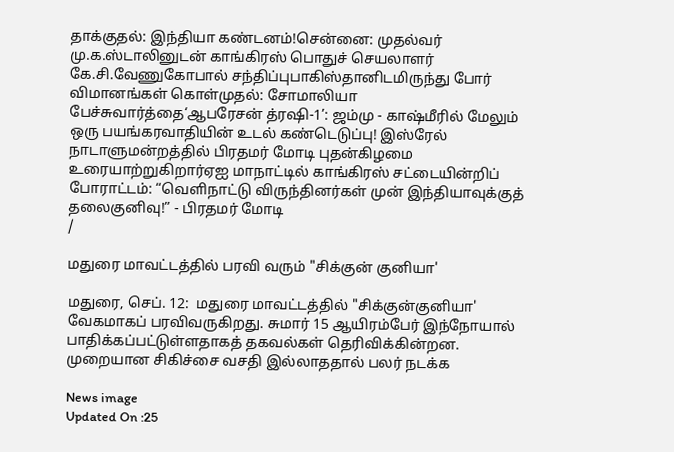தாக்குதல்: இந்தியா கண்டனம்!சென்னை: முதல்வர் மு.க.ஸ்டாலினுடன் காங்கிரஸ் பொதுச் செயலாளர் கே.சி.வேணுகோபால் சந்திப்புபாகிஸ்தானிடமிருந்து போர் விமானங்கள் கொள்முதல்: சோமாலியா பேச்சுவார்த்தை‘ஆபரேசன் த்ரஷி-1’: ஜம்மு - காஷ்மீரில் மேலும் ஒரு பயங்கரவாதியின் உடல் கண்டெடுப்பு! இஸ்ரேல் நாடாளுமன்றத்தில் பிரதமர் மோடி புதன்கிழமை உரையாற்றுகிறார்ஏஐ மாநாட்டில் காங்கிரஸ் சட்டையின்றிப் போராட்டம்: “வெளிநாட்டு விருந்தினர்கள் முன் இந்தியாவுக்குத் தலைகுனிவு!” - பிரதமர் மோடி
/

மதுரை மாவட்டத்தில் பரவி வரும் "சிக்குன் குனியா'

மதுரை, செப். 12:  மதுரை மாவட்டத்தில் "சிக்குன்குனியா' வேகமாகப் பரவிவருகிறது. சுமார் 15 ஆயிரம்பேர் இந்நோயால் பாதிக்கப்பட்டுள்ளதாகத் தகவல்கள் தெரிவிக்கின்றன. முறையான சிகிச்சை வசதி இல்லாததால் பலர் நடக்க

News image
Updated On :25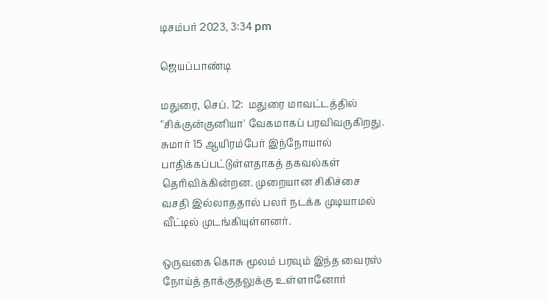டிசம்பர் 2023, 3:34 pm

ஜெயப்பாண்டி

மதுரை, செப். 12:  மதுரை மாவட்டத்தில் "சிக்குன்குனியா' வேகமாகப் பரவிவருகிறது. சுமார் 15 ஆயிரம்பேர் இந்நோயால் பாதிக்கப்பட்டுள்ளதாகத் தகவல்கள் தெரிவிக்கின்றன. முறையான சிகிச்சை வசதி இல்லாததால் பலர் நடக்க முடியாமல் வீட்டில் முடங்கியுள்ளனர்.

ஒருவகை கொசு மூலம் பரவும் இந்த வைரஸ் நோய்த் தாக்குதலுக்கு உள்ளானோர்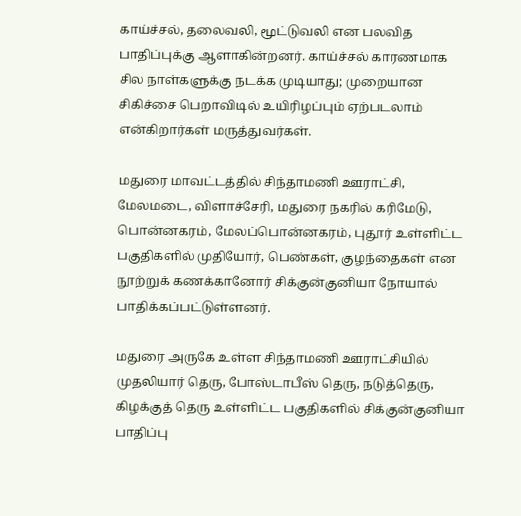காய்ச்சல், தலைவலி, மூட்டுவலி என பலவித பாதிப்புக்கு ஆளாகின்றனர். காய்ச்சல் காரணமாக சில நாள்களுக்கு நடக்க முடியாது; முறையான சிகிச்சை பெறாவிடில் உயிரிழப்பும் ஏற்படலாம் என்கிறார்கள் மருத்துவர்கள்.

மதுரை மாவட்டத்தில் சிந்தாமணி ஊராட்சி, மேலமடை, விளாச்சேரி, மதுரை நகரில் கரிமேடு, பொன்னகரம், மேலப்பொன்னகரம், புதூர் உள்ளிட்ட பகுதிகளில் முதியோர், பெண்கள், குழந்தைகள் என நூற்றுக் கணக்கானோர் சிக்குன்குனியா நோயால் பாதிக்கப்பட்டுள்ளனர்.

மதுரை அருகே உள்ள சிந்தாமணி ஊராட்சியில் முதலியார் தெரு, போஸ்டாபீஸ் தெரு, நடுத்தெரு, கிழக்குத் தெரு உள்ளிட்ட பகுதிகளில் சிக்குன்குனியா பாதிப்பு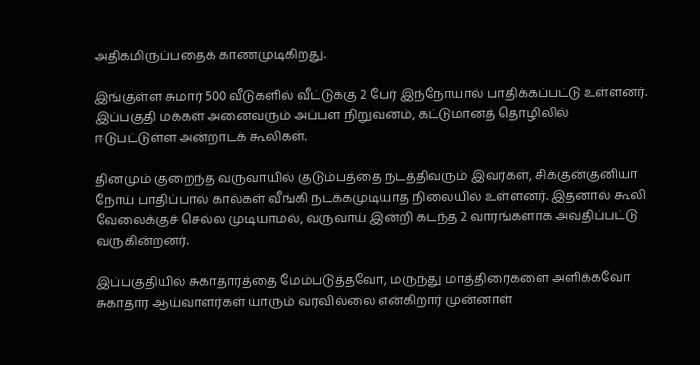அதிகமிருப்பதைக் காணமுடிகிறது.

இங்குள்ள சுமார் 500 வீடுகளில் வீட்டுக்கு 2 பேர் இந்நோயால் பாதிக்கப்பட்டு உள்ளனர். இப்பகுதி மக்கள் அனைவரும் அப்பள நிறுவனம், கட்டுமானத் தொழிலில் ஈடுபட்டுள்ள அன்றாடக் கூலிகள்.

தினமும் குறைந்த வருவாயில் குடும்பத்தை நடத்திவரும் இவர்கள், சிக்குன்குனியா நோய் பாதிப்பால் கால்கள் வீங்கி நடக்கமுடியாத நிலையில் உள்ளனர். இதனால் கூலி வேலைக்குச் செல்ல முடியாமல், வருவாய் இன்றி கடந்த 2 வாரங்களாக அவதிப்பட்டு வருகின்றனர்.

இப்பகுதியில் சுகாதாரத்தை மேம்படுத்தவோ, மருந்து மாத்திரைகளை அளிக்கவோ சுகாதார ஆய்வாளர்கள் யாரும் வரவில்லை என்கிறார் முன்னாள்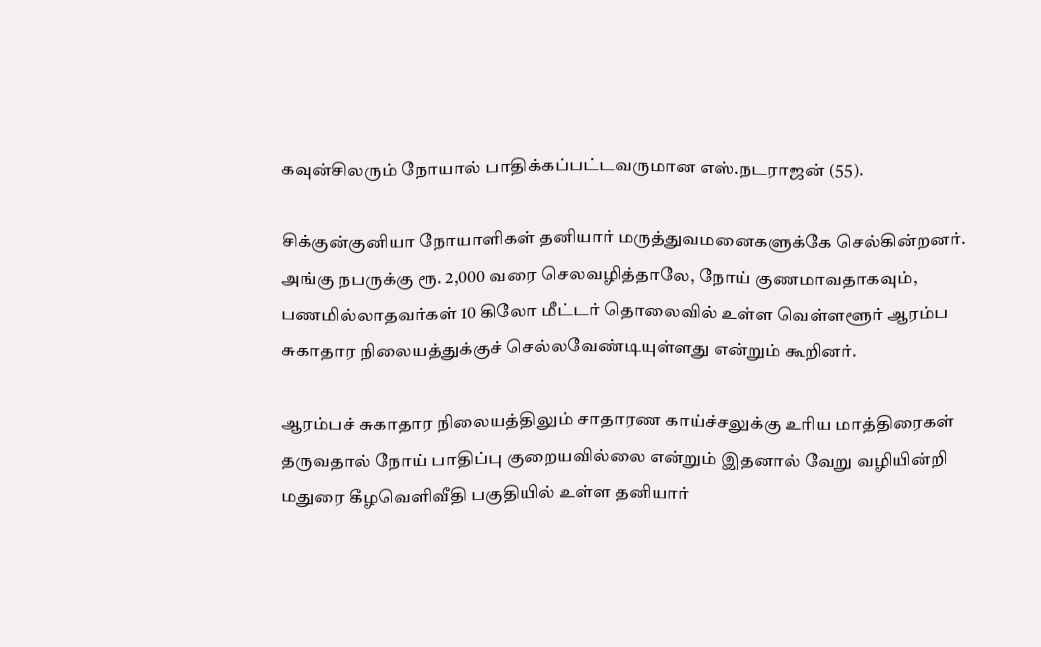கவுன்சிலரும் நோயால் பாதிக்கப்பட்டவருமான எஸ்.நடராஜன் (55).

சிக்குன்குனியா நோயாளிகள் தனியார் மருத்துவமனைகளுக்கே செல்கின்றனர். அங்கு நபருக்கு ரூ. 2,000 வரை செலவழித்தாலே, நோய் குணமாவதாகவும், பணமில்லாதவர்கள் 10 கிலோ மீட்டர் தொலைவில் உள்ள வெள்ளளூர் ஆரம்ப சுகாதார நிலையத்துக்குச் செல்லவேண்டியுள்ளது என்றும் கூறினர்.

ஆரம்பச் சுகாதார நிலையத்திலும் சாதாரண காய்ச்சலுக்கு உரிய மாத்திரைகள் தருவதால் நோய் பாதிப்பு குறையவில்லை என்றும் இதனால் வேறு வழியின்றி மதுரை கீழவெளிவீதி பகுதியில் உள்ள தனியார்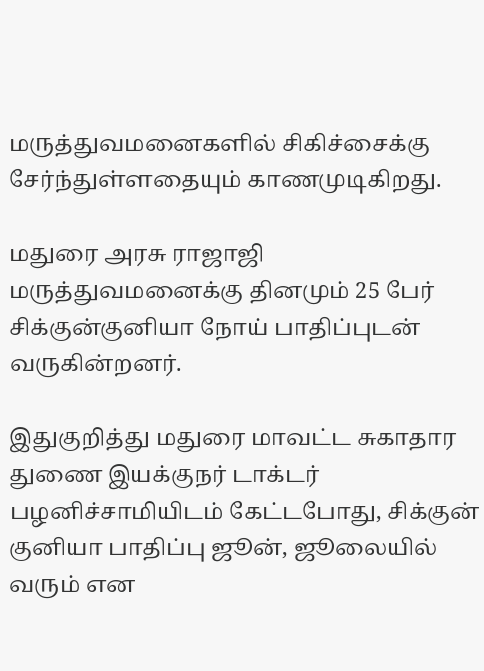மருத்துவமனைகளில் சிகிச்சைக்கு சேர்ந்துள்ளதையும் காணமுடிகிறது.

மதுரை அரசு ராஜாஜி மருத்துவமனைக்கு தினமும் 25 பேர் சிக்குன்குனியா நோய் பாதிப்புடன் வருகின்றனர்.

இதுகுறித்து மதுரை மாவட்ட சுகாதார துணை இயக்குநர் டாக்டர் பழனிச்சாமியிடம் கேட்டபோது, சிக்குன் குனியா பாதிப்பு ஜூன், ஜூலையில் வரும் என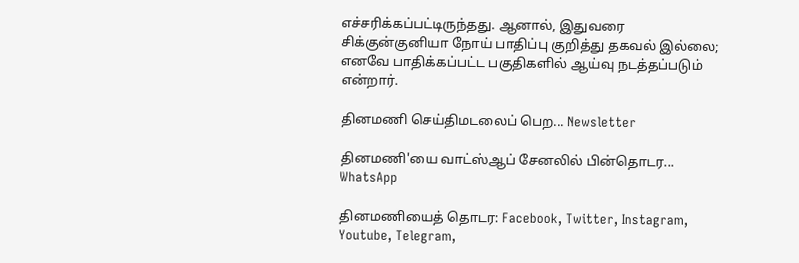எச்சரிக்கப்பட்டிருந்தது. ஆனால், இதுவரை சிக்குன்குனியா நோய் பாதிப்பு குறித்து தகவல் இல்லை; எனவே பாதிக்கப்பட்ட பகுதிகளில் ஆய்வு நடத்தப்படும் என்றார்.

தினமணி செய்திமடலைப் பெற... Newsletter

தினமணி'யை வாட்ஸ்ஆப் சேனலில் பின்தொடர... WhatsApp

தினமணியைத் தொடர: Facebook, Twitter, Instagram, Youtube, Telegram,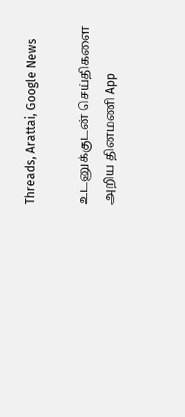Threads, Arattai, Google News

உடனுக்குடன் செய்திகளை அறிய தினமணி App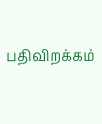பதிவிறக்கம்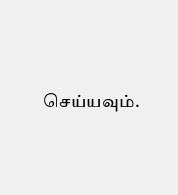செய்யவும்.